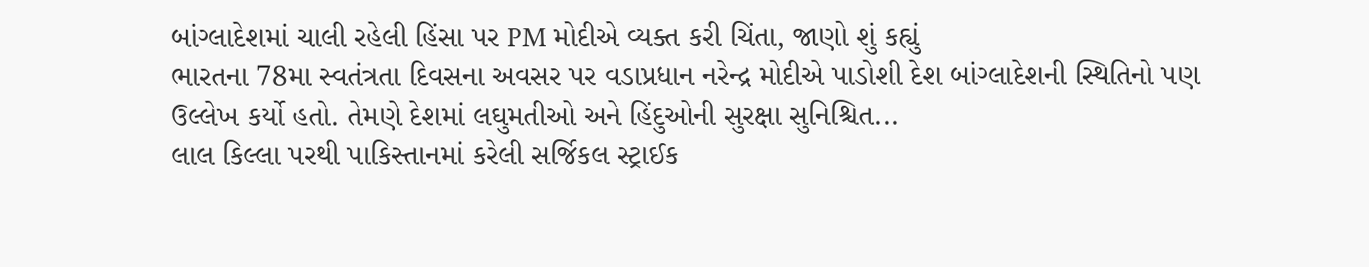બાંગ્લાદેશમાં ચાલી રહેલી હિંસા પર PM મોદીએ વ્યક્ત કરી ચિંતા, જાણો શું કહ્યું
ભારતના 78મા સ્વતંત્રતા દિવસના અવસર પર વડાપ્રધાન નરેન્દ્ર મોદીએ પાડોશી દેશ બાંગ્લાદેશની સ્થિતિનો પણ ઉલ્લેખ કર્યો હતો. તેમણે દેશમાં લઘુમતીઓ અને હિંદુઓની સુરક્ષા સુનિશ્ચિત...
લાલ કિલ્લા પરથી પાકિસ્તાનમાં કરેલી સર્જિકલ સ્ટ્રાઈક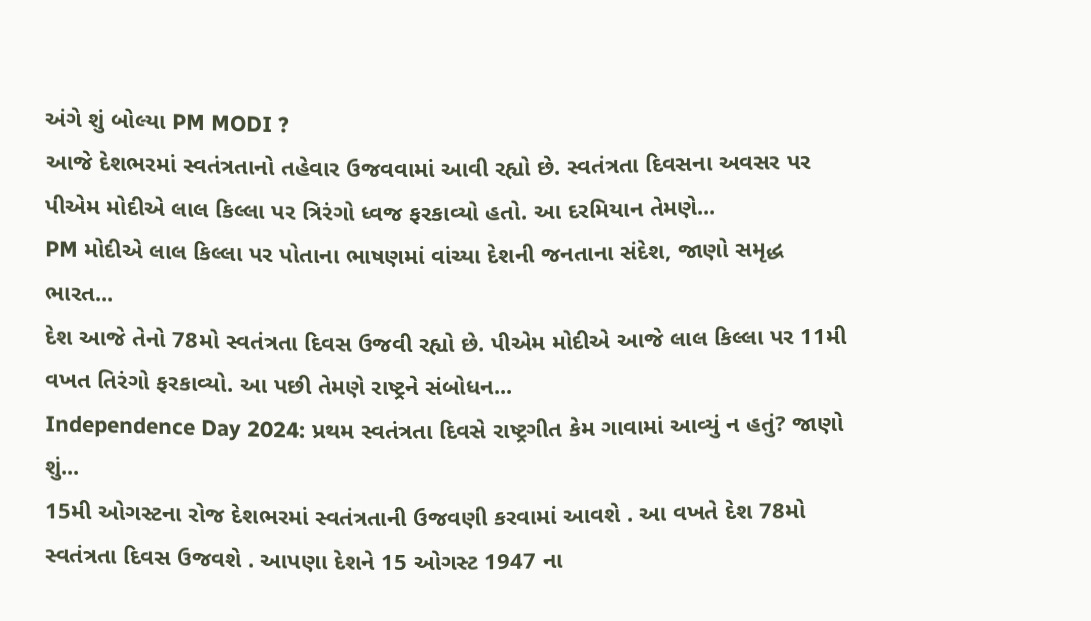અંગે શું બોલ્યા PM MODI ?
આજે દેશભરમાં સ્વતંત્રતાનો તહેવાર ઉજવવામાં આવી રહ્યો છે. સ્વતંત્રતા દિવસના અવસર પર પીએમ મોદીએ લાલ કિલ્લા પર ત્રિરંગો ધ્વજ ફરકાવ્યો હતો. આ દરમિયાન તેમણે...
PM મોદીએ લાલ કિલ્લા પર પોતાના ભાષણમાં વાંચ્યા દેશની જનતાના સંદેશ, જાણો સમૃદ્ધ ભારત...
દેશ આજે તેનો 78મો સ્વતંત્રતા દિવસ ઉજવી રહ્યો છે. પીએમ મોદીએ આજે લાલ કિલ્લા પર 11મી વખત તિરંગો ફરકાવ્યો. આ પછી તેમણે રાષ્ટ્રને સંબોધન...
Independence Day 2024: પ્રથમ સ્વતંત્રતા દિવસે રાષ્ટ્રગીત કેમ ગાવામાં આવ્યું ન હતું? જાણો શું...
15મી ઓગસ્ટના રોજ દેશભરમાં સ્વતંત્રતાની ઉજવણી કરવામાં આવશે . આ વખતે દેશ 78મો સ્વતંત્રતા દિવસ ઉજવશે . આપણા દેશને 15 ઓગસ્ટ 1947 ના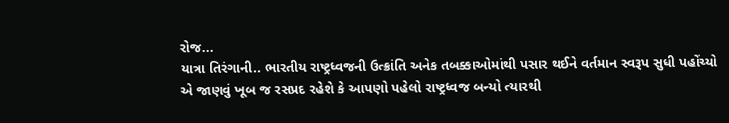રોજ...
યાત્રા તિરંગાની.. ભારતીય રાષ્ટ્રધ્વજની ઉત્ક્રાંતિ અનેક તબક્કાઓમાંથી પસાર થઈને વર્તમાન સ્વરૂપ સુધી પહોંચ્યો
એ જાણવું ખૂબ જ રસપ્રદ રહેશે કે આપણો પહેલો રાષ્ટ્રધ્વજ બન્યો ત્યારથી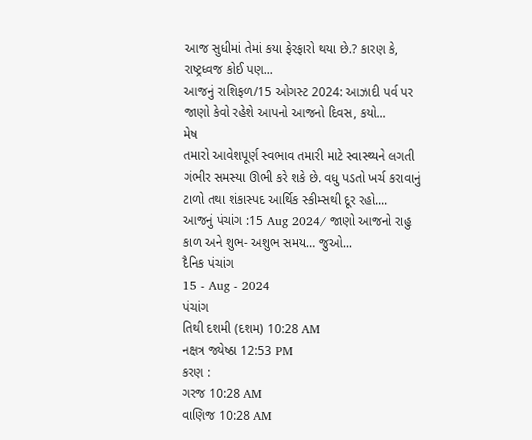આજ સુધીમાં તેમાં કયા ફેરફારો થયા છે.? કારણ કે, રાષ્ટ્રધ્વજ કોઈ પણ...
આજનું રાશિફળ/15 ઓગસ્ટ 2024: આઝાદી પર્વ પર જાણો કેવો રહેશે આપનો આજનો દિવસ, કયો...
મેષ
તમારો આવેશપૂર્ણ સ્વભાવ તમારી માટે સ્વાસ્થ્યને લગતી ગંભીર સમસ્યા ઊભી કરે શકે છે. વધુ પડતો ખર્ચ કરાવાનું ટાળો તથા શંકાસ્પદ આર્થિક સ્કીમ્સથી દૂર રહો....
આજનું પંચાંગ :15 Aug 2024/ જાણો આજનો રાહુ કાળ અને શુભ- અશુભ સમય… જુઓ...
દૈનિક પંચાંગ
15 - Aug - 2024
પંચાંગ
તિથી દશમી (દશમ) 10:28 AM
નક્ષત્ર જ્યેષ્ઠા 12:53 PM
કરણ :
ગરજ 10:28 AM
વાણિજ 10:28 AM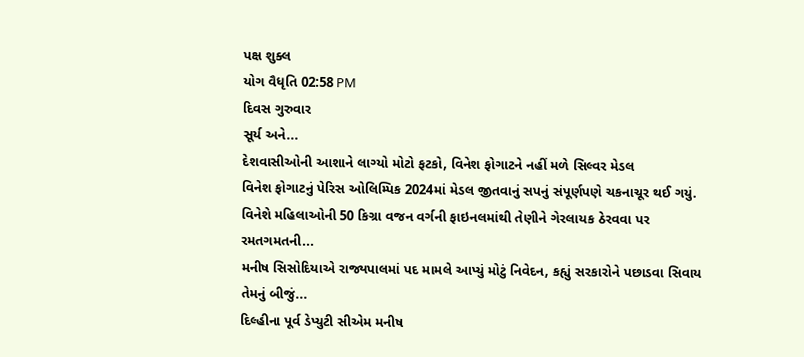પક્ષ શુક્લ
યોગ વૈધૃતિ 02:58 PM
દિવસ ગુરુવાર
સૂર્ય અને...
દેશવાસીઓની આશાને લાગ્યો મોટો ફટકો, વિનેશ ફોગાટને નહીં મળે સિલ્વર મેડલ
વિનેશ ફોગાટનું પેરિસ ઓલિમ્પિક 2024માં મેડલ જીતવાનું સપનું સંપૂર્ણપણે ચકનાચૂર થઈ ગયું. વિનેશે મહિલાઓની 50 કિગ્રા વજન વર્ગની ફાઇનલમાંથી તેણીને ગેરલાયક ઠેરવવા પર રમતગમતની...
મનીષ સિસોદિયાએ રાજ્યપાલમાં પદ મામલે આપ્યું મોટું નિવેદન, કહ્યું સરકારોને પછાડવા સિવાય તેમનું બીજું...
દિલ્હીના પૂર્વ ડેપ્યુટી સીએમ મનીષ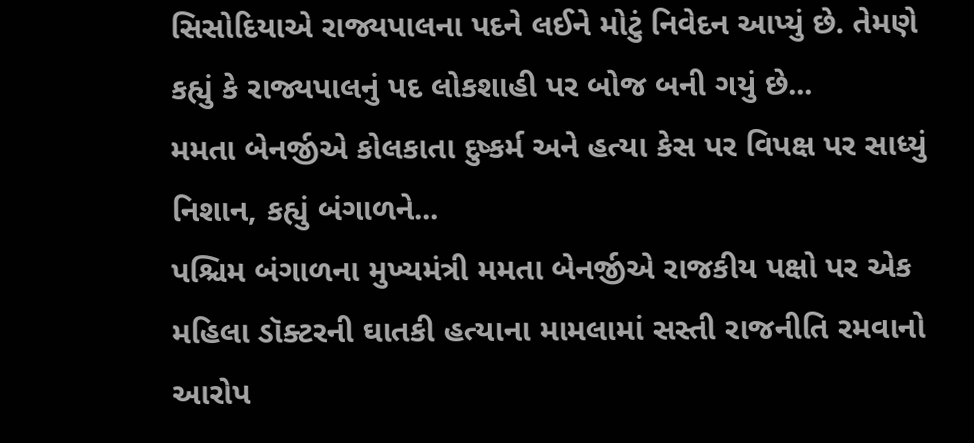સિસોદિયાએ રાજ્યપાલના પદને લઈને મોટું નિવેદન આપ્યું છે. તેમણે કહ્યું કે રાજ્યપાલનું પદ લોકશાહી પર બોજ બની ગયું છે...
મમતા બેનર્જીએ કોલકાતા દુષ્કર્મ અને હત્યા કેસ પર વિપક્ષ પર સાધ્યું નિશાન, કહ્યું બંગાળને...
પશ્ચિમ બંગાળના મુખ્યમંત્રી મમતા બેનર્જીએ રાજકીય પક્ષો પર એક મહિલા ડૉક્ટરની ઘાતકી હત્યાના મામલામાં સસ્તી રાજનીતિ રમવાનો આરોપ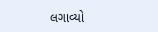લગાવ્યો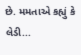છે. મમતાએ કહ્યું કે લેડી...